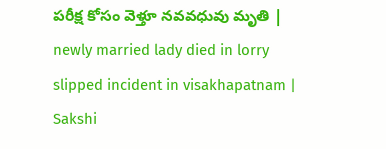పరీక్ష కోసం వెళ్తూ నవవధువు మృతి | newly married lady died in lorry slipped incident in visakhapatnam | Sakshi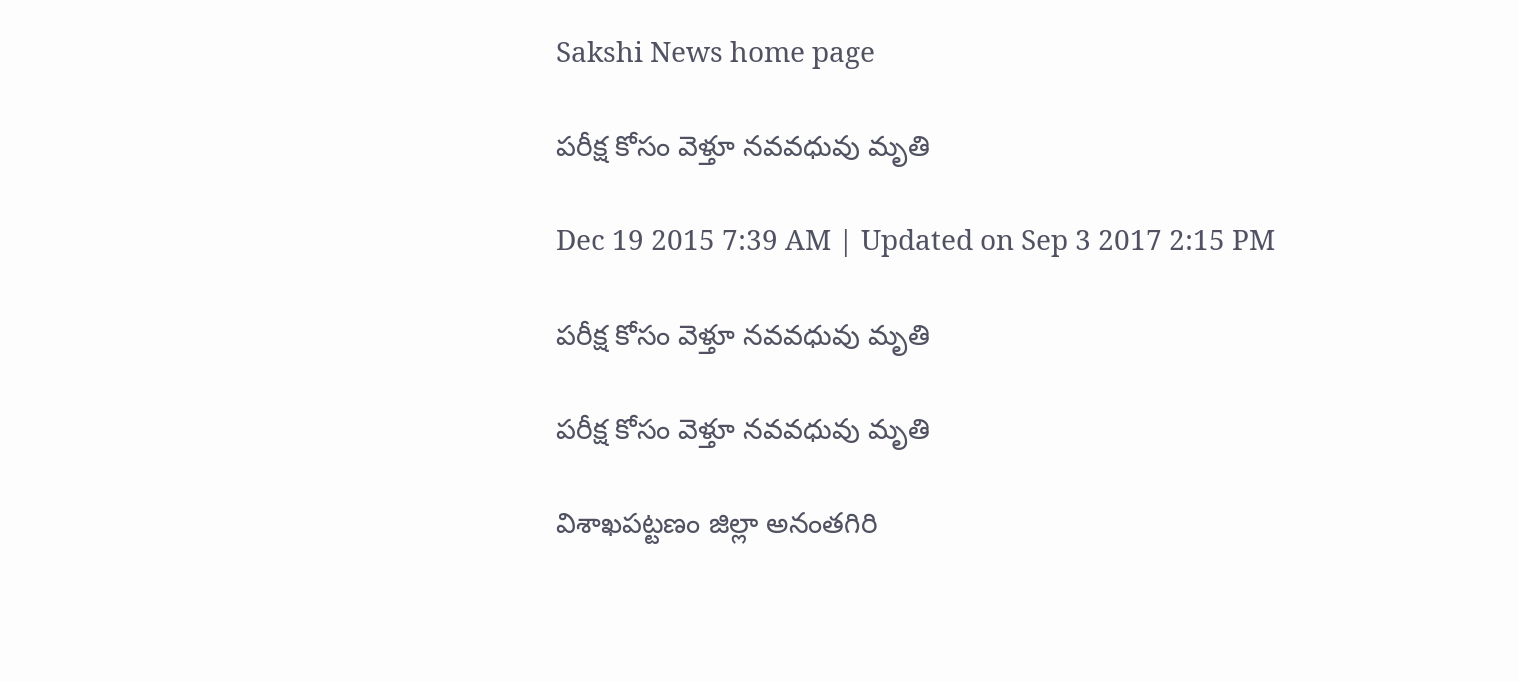Sakshi News home page

పరీక్ష కోసం వెళ్తూ నవవధువు మృతి

Dec 19 2015 7:39 AM | Updated on Sep 3 2017 2:15 PM

పరీక్ష కోసం వెళ్తూ నవవధువు మృతి

పరీక్ష కోసం వెళ్తూ నవవధువు మృతి

విశాఖపట్టణం జిల్లా అనంతగిరి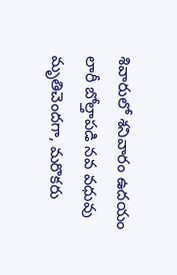శివారులో శనివారం ఉదయం లారీ బోల్తాపడి నవ వధువు మృతిచెందగా, మరొకరు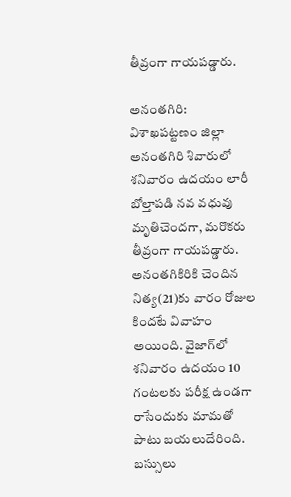తీవ్రంగా గాయపడ్డారు.

అనంతగిరి: విశాఖపట్టణం జిల్లా అనంతగిరి శివారులో శనివారం ఉదయం లారీ బోల్తాపడి నవ వధువు మృతిచెందగా, మరొకరు తీవ్రంగా గాయపడ్డారు. అనంతగికిరికి చెందిన నిత్య(21)కు వారం రోజుల కిందటే వివాహం అయింది. వైజాగ్‌లో శనివారం ఉదయం 10 గంటలకు పరీక్ష ఉండగా రాసేందుకు మామతో పాటు బయలుదేరింది. బస్సులు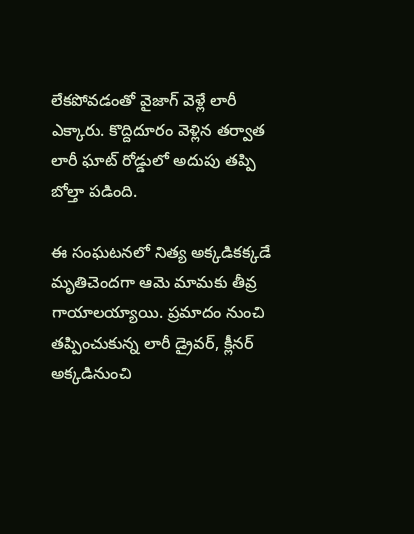లేకపోవడంతో వైజాగ్ వెళ్లే లారీ ఎక్కారు. కొద్దిదూరం వెళ్లిన తర్వాత లారీ ఘాట్ రోడ్డులో అదుపు తప్పి బోల్తా పడింది.

ఈ సంఘటనలో నిత్య అక్కడికక్కడే మృతిచెందగా ఆమె మామకు తీవ్ర గాయాలయ్యాయి. ప్రమాదం నుంచి తప్పించుకున్న లారీ డ్రైవర్, క్లీనర్ అక్కడినుంచి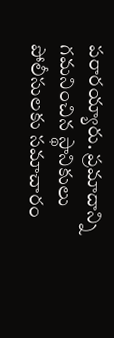పరారయ్యారు. ప్రమాదాన్ని గమనించిన స్థానికులు పోలీసులకు సమాచారం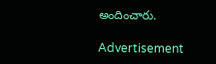అందించారు.

Advertisement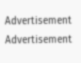Advertisement
Advertisement